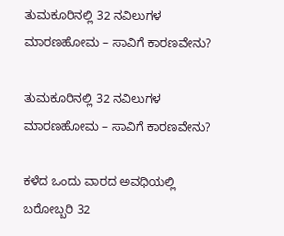ತುಮಕೂರಿನಲ್ಲಿ 32 ನವಿಲುಗಳ ಮಾರಣಹೋಮ – ಸಾವಿಗೆ ಕಾರಣವೇನು?

ತುಮಕೂರಿನಲ್ಲಿ 32 ನವಿಲುಗಳ ಮಾರಣಹೋಮ – ಸಾವಿಗೆ ಕಾರಣವೇನು?

ಕಳೆದ ಒಂದು ವಾರದ ಅವಧಿಯಲ್ಲಿ ಬರೋಬ್ಬರಿ 32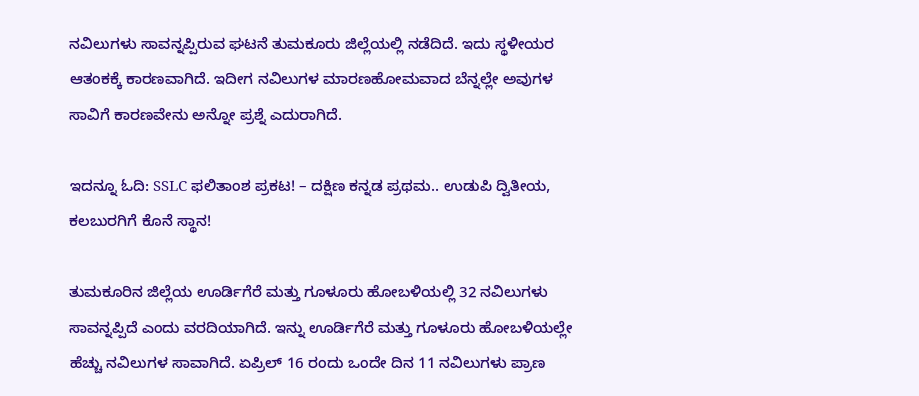ನವಿಲುಗಳು ಸಾವನ್ನಪ್ಪಿರುವ ಘಟನೆ ತುಮಕೂರು ಜಿಲ್ಲೆಯಲ್ಲಿ ನಡೆದಿದೆ. ಇದು ಸ್ಥಳೀಯರ ಆತಂಕಕ್ಕೆ ಕಾರಣವಾಗಿದೆ. ಇದೀಗ ನವಿಲುಗಳ ಮಾರಣಹೋಮವಾದ ಬೆನ್ನಲ್ಲೇ ಅವುಗಳ ಸಾವಿಗೆ ಕಾರಣವೇನು ಅನ್ನೋ ಪ್ರಶ್ನೆ ಎದುರಾಗಿದೆ.

ಇದನ್ನೂ ಓದಿ: SSLC ಫಲಿತಾಂಶ ಪ್ರಕಟ! – ದಕ್ಷಿಣ ಕನ್ನಡ ಪ್ರಥಮ.. ಉಡುಪಿ ದ್ವಿತೀಯ, ಕಲಬುರಗಿಗೆ ಕೊನೆ ಸ್ಥಾನ!

ತುಮಕೂರಿನ ಜಿಲ್ಲೆಯ ಊರ್ಡಿಗೆರೆ ಮತ್ತು ಗೂಳೂರು ಹೋಬಳಿಯಲ್ಲಿ 32 ನವಿಲುಗಳು ಸಾವನ್ನಪ್ಪಿದೆ ಎಂದು ವರದಿಯಾಗಿದೆ. ಇನ್ನು ಊರ್ಡಿಗೆರೆ ಮತ್ತು ಗೂಳೂರು ಹೋಬಳಿಯಲ್ಲೇ ಹೆಚ್ಚು ನವಿಲುಗಳ ಸಾವಾಗಿದೆ. ಏಪ್ರಿಲ್ 16 ರಂದು ಒಂದೇ ದಿನ 11 ನವಿಲುಗಳು ಪ್ರಾಣ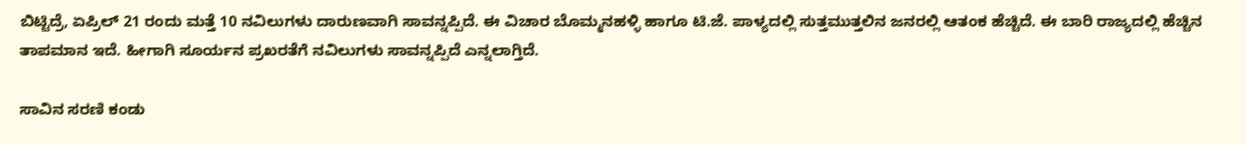ಬಿಟ್ಟಿದ್ರೆ, ಏಪ್ರಿಲ್ 21 ರಂದು ಮತ್ತೆ 10 ನವಿಲುಗಳು ದಾರುಣವಾಗಿ ಸಾವನ್ನಪ್ಪಿದೆ. ಈ ವಿಚಾರ ಬೊಮ್ಮನಹಳ್ಳಿ ಹಾಗೂ ಟಿ.ಜೆ. ಪಾಳ್ಯದಲ್ಲಿ ಸುತ್ತಮುತ್ತಲಿನ ಜನರಲ್ಲಿ ಆತಂಕ ಹೆಚ್ಚಿದೆ. ಈ ಬಾರಿ ರಾಜ್ಯದಲ್ಲಿ ಹೆಚ್ಚಿನ ತಾಪಮಾನ ಇದೆ. ಹೀಗಾಗಿ ಸೂರ್ಯನ ಪ್ರಖರತೆಗೆ ನವಿಲುಗಳು ಸಾವನ್ನಪ್ಪಿದೆ‌ ಎನ್ನಲಾಗ್ತಿದೆ.

ಸಾವಿನ ಸರಣಿ ಕಂಡು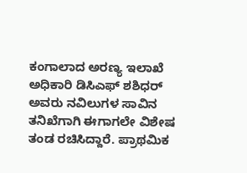ಕಂಗಾಲಾದ ಅರಣ್ಯ ಇಲಾಖೆ ಅಧಿಕಾರಿ ಡಿಸಿಎಫ್ ಶಶಿಧರ್ ಅವರು ನವಿಲುಗಳ ಸಾವಿನ ತನಿಖೆಗಾಗಿ ಈಗಾಗಲೇ ವಿಶೇಷ ತಂಡ ರಚಿಸಿದ್ದಾರೆ. ಪ್ರಾಥಮಿಕ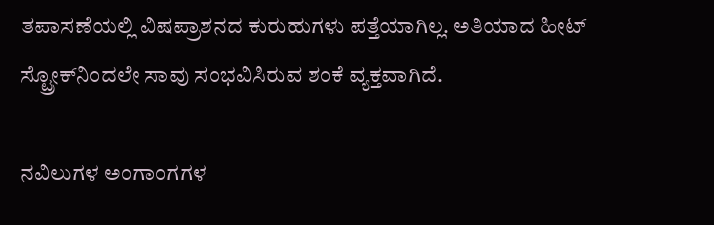ತಪಾಸಣೆಯಲ್ಲಿ ವಿಷಪ್ರಾಶನದ ಕುರುಹುಗಳು ಪತ್ತೆಯಾಗಿಲ್ಲ. ಅತಿಯಾದ ಹೀಟ್ ಸ್ಟ್ರೋಕ್‌ನಿಂದಲೇ ಸಾವು ಸಂಭವಿಸಿರುವ ಶಂಕೆ ವ್ಯಕ್ತವಾಗಿದೆ.

ನವಿಲುಗಳ ಅಂಗಾಂಗಗಳ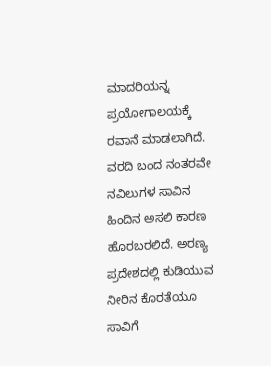ಮಾದರಿಯನ್ನ ಪ್ರಯೋಗಾಲಯಕ್ಕೆ ರವಾನೆ ಮಾಡಲಾಗಿದೆ. ವರದಿ ಬಂದ ನಂತರವೇ ನವಿಲುಗಳ ಸಾವಿನ ಹಿಂದಿನ ಅಸಲಿ ಕಾರಣ ಹೊರಬರಲಿದೆ. ಅರಣ್ಯ ಪ್ರದೇಶದಲ್ಲಿ ಕುಡಿಯುವ ನೀರಿನ ಕೊರತೆಯೂ ಸಾವಿಗೆ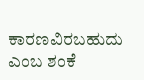ಕಾರಣವಿರಬಹುದು ಎಂಬ ಶಂಕೆ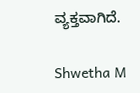ವ್ಯಕ್ತವಾಗಿದೆ.

Shwetha M